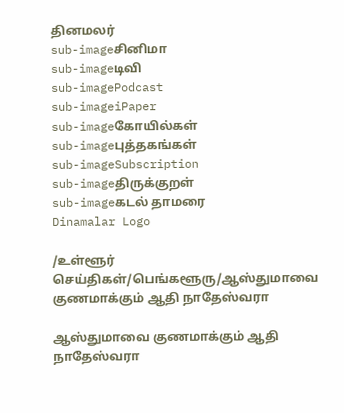தினமலர்
sub-imageசினிமா
sub-imageடிவி
sub-imagePodcast
sub-imageiPaper
sub-imageகோயில்கள்
sub-imageபுத்தகங்கள்
sub-imageSubscription
sub-imageதிருக்குறள்
sub-imageகடல் தாமரை
Dinamalar Logo

/உள்ளூர் செய்திகள்/பெங்களூரு/ஆஸ்துமாவை குணமாக்கும் ஆதி நாதேஸ்வரா

ஆஸ்துமாவை குணமாக்கும் ஆதி நாதேஸ்வரா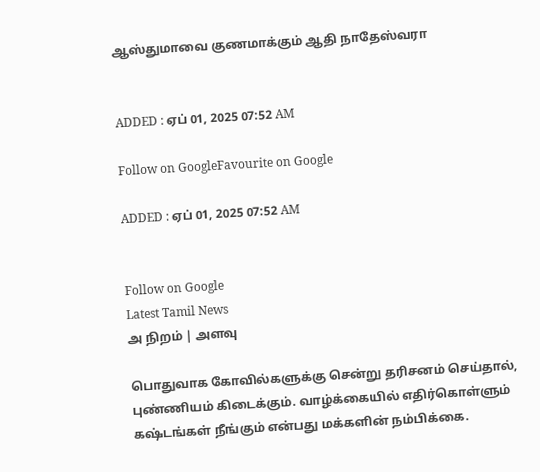ஆஸ்துமாவை குணமாக்கும் ஆதி நாதேஸ்வரா


ADDED : ஏப் 01, 2025 07:52 AM

Follow on GoogleFavourite on Google

ADDED : ஏப் 01, 2025 07:52 AM


Follow on Google
Latest Tamil News
அ நிறம் | அளவு

பொதுவாக கோவில்களுக்கு சென்று தரிசனம் செய்தால், புண்ணியம் கிடைக்கும். வாழ்க்கையில் எதிர்கொள்ளும் கஷ்டங்கள் நீங்கும் என்பது மக்களின் நம்பிக்கை.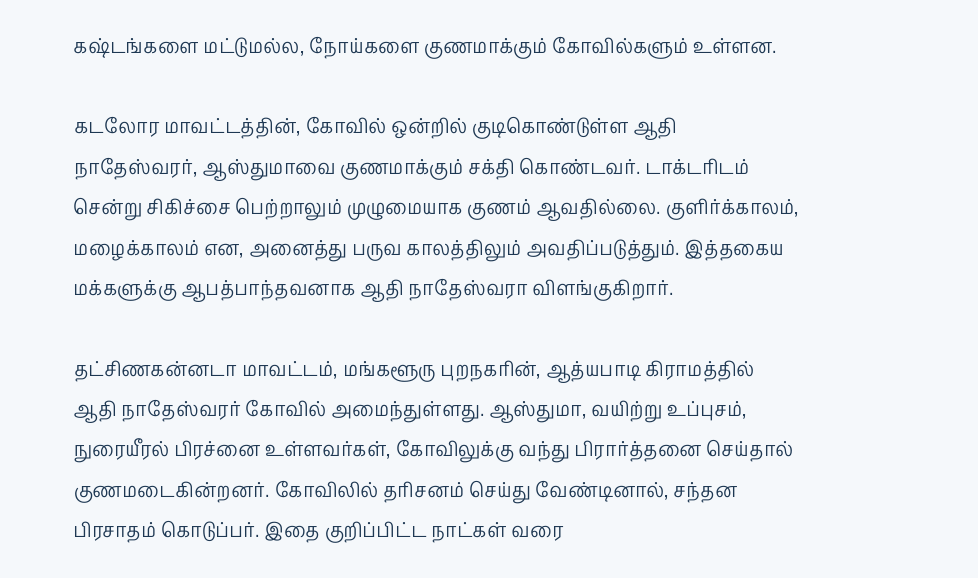கஷ்டங்களை மட்டுமல்ல, நோய்களை குணமாக்கும் கோவில்களும் உள்ளன.

கடலோர மாவட்டத்தின், கோவில் ஒன்றில் குடிகொண்டுள்ள ஆதி நாதேஸ்வரர், ஆஸ்துமாவை குணமாக்கும் சக்தி கொண்டவர். டாக்டரிடம் சென்று சிகிச்சை பெற்றாலும் முழுமையாக குணம் ஆவதில்லை. குளிர்க்காலம், மழைக்காலம் என, அனைத்து பருவ காலத்திலும் அவதிப்படுத்தும். இத்தகைய மக்களுக்கு ஆபத்பாந்தவனாக ஆதி நாதேஸ்வரா விளங்குகிறார்.

தட்சிணகன்னடா மாவட்டம், மங்களூரு புறநகரின், ஆத்யபாடி கிராமத்தில் ஆதி நாதேஸ்வரர் கோவில் அமைந்துள்ளது. ஆஸ்துமா, வயிற்று உப்புசம், நுரையீரல் பிரச்னை உள்ளவர்கள், கோவிலுக்கு வந்து பிரார்த்தனை செய்தால் குணமடைகின்றனர். கோவிலில் தரிசனம் செய்து வேண்டினால், சந்தன பிரசாதம் கொடுப்பர். இதை குறிப்பிட்ட நாட்கள் வரை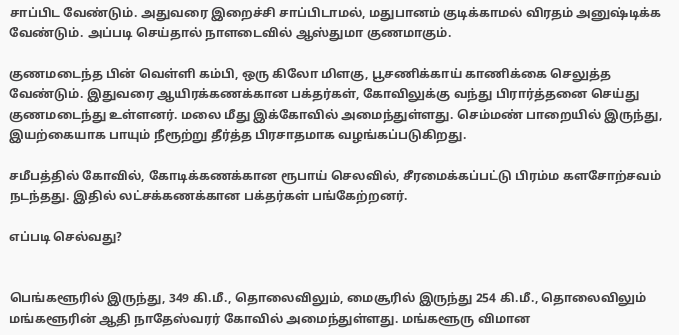சாப்பிட வேண்டும். அதுவரை இறைச்சி சாப்பிடாமல், மதுபானம் குடிக்காமல் விரதம் அனுஷ்டிக்க வேண்டும். அப்படி செய்தால் நாளடைவில் ஆஸ்துமா குணமாகும்.

குணமடைந்த பின் வெள்ளி கம்பி, ஒரு கிலோ மிளகு, பூசணிக்காய் காணிக்கை செலுத்த வேண்டும். இதுவரை ஆயிரக்கணக்கான பக்தர்கள், கோவிலுக்கு வந்து பிரார்த்தனை செய்து குணமடைந்து உள்ளனர். மலை மீது இக்கோவில் அமைந்துள்ளது. செம்மண் பாறையில் இருந்து, இயற்கையாக பாயும் நீரூற்று தீர்த்த பிரசாதமாக வழங்கப்படுகிறது.

சமீபத்தில் கோவில், கோடிக்கணக்கான ரூபாய் செலவில், சீரமைக்கப்பட்டு பிரம்ம களசோற்சவம் நடந்தது. இதில் லட்சக்கணக்கான பக்தர்கள் பங்கேற்றனர்.

எப்படி செல்வது?


பெங்களூரில் இருந்து, 349 கி.மீ., தொலைவிலும், மைசூரில் இருந்து 254 கி.மீ., தொலைவிலும் மங்களூரின் ஆதி நாதேஸ்வரர் கோவில் அமைந்துள்ளது. மங்களூரு விமான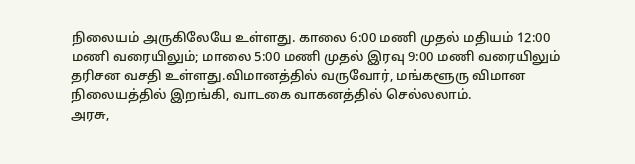நிலையம் அருகிலேயே உள்ளது. காலை 6:00 மணி முதல் மதியம் 12:00 மணி வரையிலும்; மாலை 5:00 மணி முதல் இரவு 9:00 மணி வரையிலும் தரிசன வசதி உள்ளது.விமானத்தில் வருவோர், மங்களூரு விமான நிலையத்தில் இறங்கி, வாடகை வாகனத்தில் செல்லலாம்.
அரசு,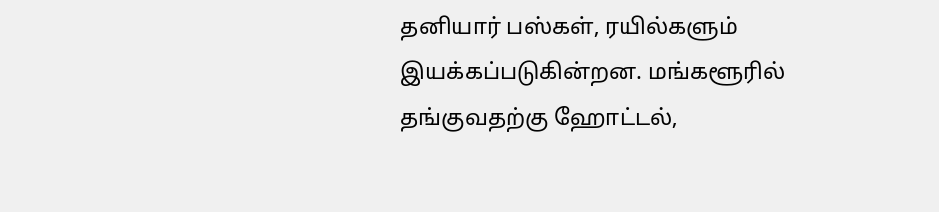தனியார் பஸ்கள், ரயில்களும் இயக்கப்படுகின்றன. மங்களூரில் தங்குவதற்கு ஹோட்டல்,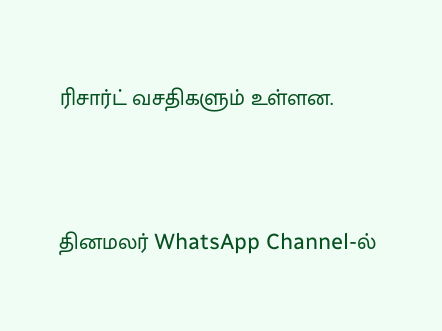ரிசார்ட் வசதிகளும் உள்ளன.



தினமலர் WhatsApp Channel-ல்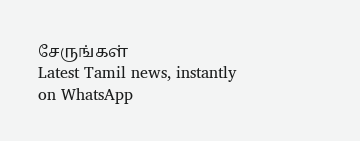சேருங்கள்
Latest Tamil news, instantly on WhatsApp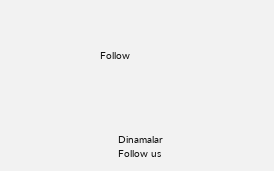Follow





      Dinamalar
      Follow us